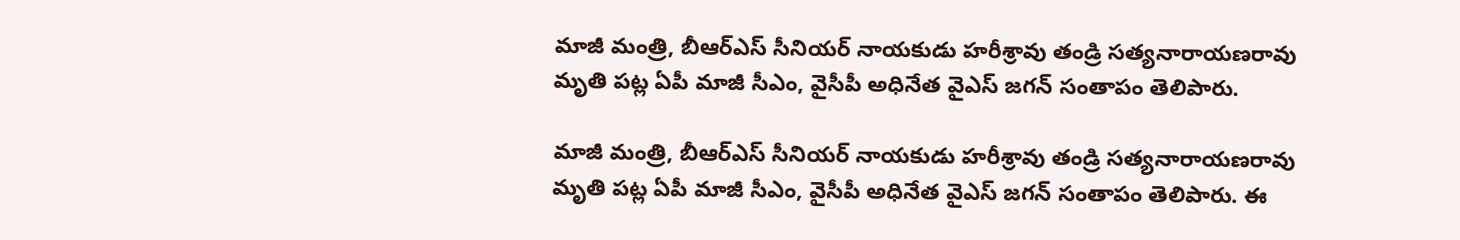మాజీ మంత్రి, బీఆర్ఎస్ సీనియర్ నాయకుడు హరీశ్రావు తండ్రి సత్యనారాయణరావు మృతి పట్ల ఏపీ మాజీ సీఎం, వైసీపీ అధినేత వైఎస్ జగన్ సంతాపం తెలిపారు.

మాజీ మంత్రి, బీఆర్ఎస్ సీనియర్ నాయకుడు హరీశ్రావు తండ్రి సత్యనారాయణరావు మృతి పట్ల ఏపీ మాజీ సీఎం, వైసీపీ అధినేత వైఎస్ జగన్ సంతాపం తెలిపారు. ఈ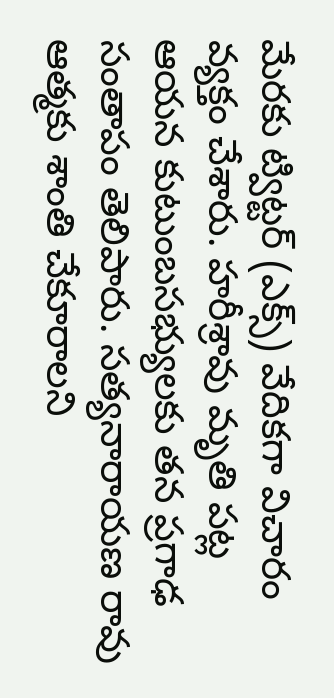మేరకు ట్విట్టర్ (ఎక్స్) వేదికగా విచారం వ్యక్తం చేశారు. హరీశ్రావు మృతి పట్ల ఆయన కుటుంబసభ్యులకు తన ప్రగాఢ సంతాపం తెలిపారు. సత్యనారాయణ రావు ఆత్మకు శాంతి చేకూరాలని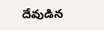దేవుడిన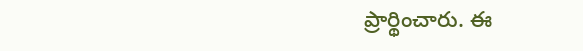ప్రార్థించారు. ఈ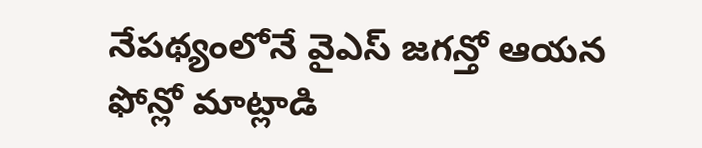నేపథ్యంలోనే వైఎస్ జగన్తో ఆయన ఫోన్లో మాట్లాడి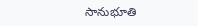సానుభూతి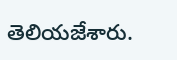తెలియజేశారు.